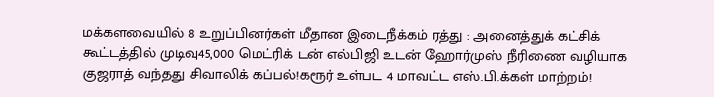மக்களவையில் 8 உறுப்பினர்கள் மீதான இடைநீக்கம் ரத்து : அனைத்துக் கட்சிக் கூட்டத்தில் முடிவு45,000 மெட்ரிக் டன் எல்பிஜி உடன் ஹோர்முஸ் நீரிணை வழியாக குஜராத் வந்தது சிவாலிக் கப்பல்!கரூர் உள்பட 4 மாவட்ட எஸ்.பி.க்கள் மாற்றம்!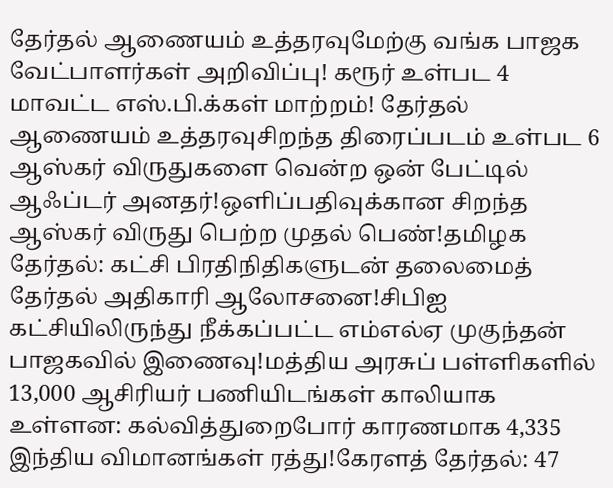தேர்தல் ஆணையம் உத்தரவுமேற்கு வங்க பாஜக வேட்பாளர்கள் அறிவிப்பு! கரூர் உள்பட 4 மாவட்ட எஸ்.பி.க்கள் மாற்றம்! தேர்தல் ஆணையம் உத்தரவுசிறந்த திரைப்படம் உள்பட 6 ஆஸ்கர் விருதுகளை வென்ற ஒன் பேட்டில் ஆஃப்டர் அனதர்!ஒளிப்பதிவுக்கான சிறந்த ஆஸ்கர் விருது பெற்ற முதல் பெண்!தமிழக தேர்தல்: கட்சி பிரதிநிதிகளுடன் தலைமைத் தேர்தல் அதிகாரி ஆலோசனை!சிபிஐ கட்சியிலிருந்து நீக்கப்பட்ட எம்எல்ஏ முகுந்தன் பாஜகவில் இணைவு!மத்திய அரசுப் பள்ளிகளில் 13,000 ஆசிரியர் பணியிடங்கள் காலியாக உள்ளன: கல்வித்துறைபோர் காரணமாக 4,335 இந்திய விமானங்கள் ரத்து!கேரளத் தேர்தல்: 47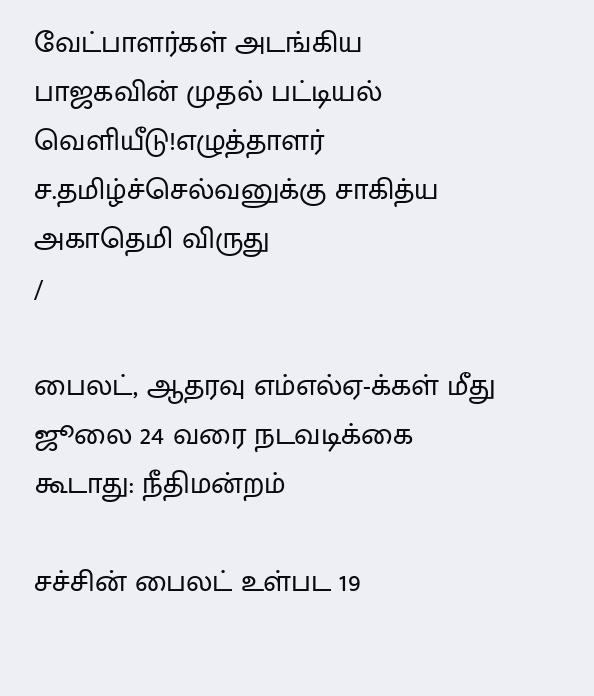வேட்பாளர்கள் அடங்கிய பாஜகவின் முதல் பட்டியல் வெளியீடு!எழுத்தாளர் ச.தமிழ்ச்செல்வனுக்கு சாகித்ய அகாதெமி விருது
/

பைலட், ஆதரவு எம்எல்ஏ-க்கள் மீது ஜூலை 24 வரை நடவடிக்கை கூடாது: நீதிமன்றம்

சச்சின் பைலட் உள்பட 19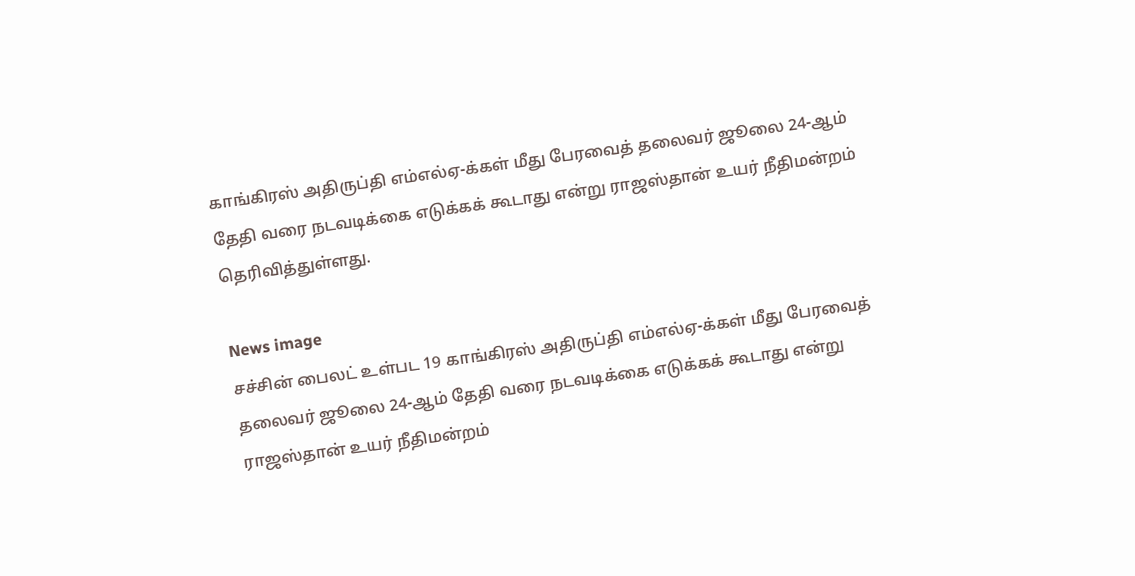காங்கிரஸ் அதிருப்தி எம்எல்ஏ-க்கள் மீது பேரவைத் தலைவர் ஜூலை 24-ஆம் தேதி வரை நடவடிக்கை எடுக்கக் கூடாது என்று ராஜஸ்தான் உயர் நீதிமன்றம் தெரிவித்துள்ளது.

News image
சச்சின் பைலட் உள்பட 19 காங்கிரஸ் அதிருப்தி எம்எல்ஏ-க்கள் மீது பேரவைத் தலைவர் ஜூலை 24-ஆம் தேதி வரை நடவடிக்கை எடுக்கக் கூடாது என்று ராஜஸ்தான் உயர் நீதிமன்றம்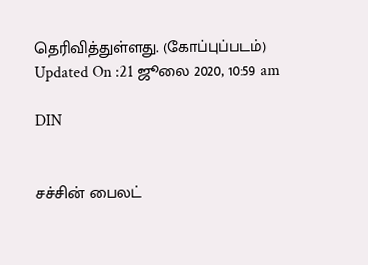தெரிவித்துள்ளது. (கோப்புப்படம்)
Updated On :21 ஜூலை 2020, 10:59 am

DIN


சச்சின் பைலட்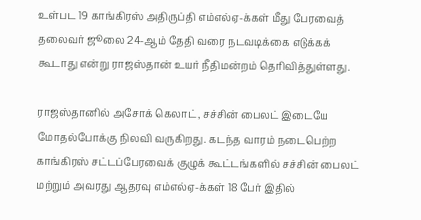உள்பட 19 காங்கிரஸ் அதிருப்தி எம்எல்ஏ-க்கள் மீது பேரவைத் தலைவர் ஜூலை 24-ஆம் தேதி வரை நடவடிக்கை எடுக்கக் கூடாது என்று ராஜஸ்தான் உயர் நீதிமன்றம் தெரிவித்துள்ளது.

ராஜஸ்தானில் அசோக் கெலாட், சச்சின் பைலட் இடையே மோதல்போக்கு நிலவி வருகிறது. கடந்த வாரம் நடைபெற்ற காங்கிரஸ் சட்டப்பேரவைக் குழுக் கூட்டங்களில் சச்சின் பைலட் மற்றும் அவரது ஆதரவு எம்எல்ஏ-க்கள் 18 பேர் இதில்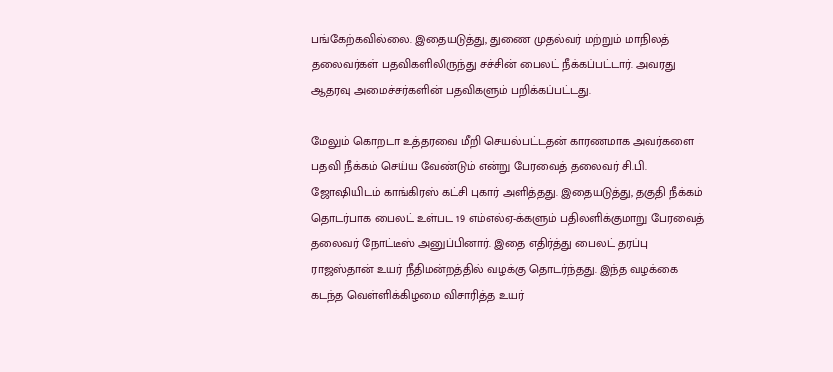பங்கேற்கவில்லை. இதையடுத்து, துணை முதல்வர் மற்றும் மாநிலத் தலைவர்கள் பதவிகளிலிருந்து சச்சின் பைலட் நீக்கப்பட்டார். அவரது ஆதரவு அமைச்சர்களின் பதவிகளும் பறிக்கப்பட்டது.

மேலும் கொறடா உத்தரவை மீறி செயல்பட்டதன் காரணமாக அவர்களை பதவி நீக்கம் செய்ய வேண்டும் என்று பேரவைத் தலைவர் சி.பி. ஜோஷியிடம் காங்கிரஸ் கட்சி புகார் அளித்தது. இதையடுத்து, தகுதி நீக்கம் தொடர்பாக பைலட் உள்பட 19 எம்எல்ஏ-க்களும் பதிலளிக்குமாறு பேரவைத் தலைவர் நோட்டீஸ் அனுப்பினார். இதை எதிர்த்து பைலட் தரப்பு ராஜஸ்தான் உயர் நீதிமன்றத்தில் வழக்கு தொடர்ந்தது. இந்த வழக்கை கடந்த வெள்ளிக்கிழமை விசாரித்த உயர்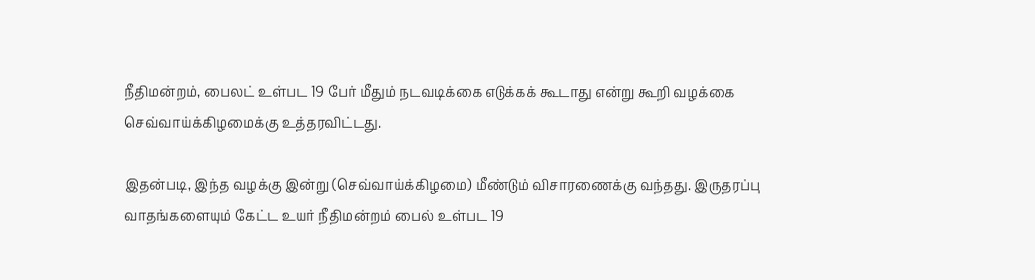நீதிமன்றம், பைலட் உள்பட 19 பேர் மீதும் நடவடிக்கை எடுக்கக் கூடாது என்று கூறி வழக்கை செவ்வாய்க்கிழமைக்கு உத்தரவிட்டது.

இதன்படி, இந்த வழக்கு இன்று (செவ்வாய்க்கிழமை) மீண்டும் விசாரணைக்கு வந்தது. இருதரப்பு வாதங்களையும் கேட்ட உயர் நீதிமன்றம் பைல் உள்பட 19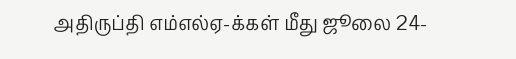அதிருப்தி எம்எல்ஏ-க்கள் மீது ஜூலை 24-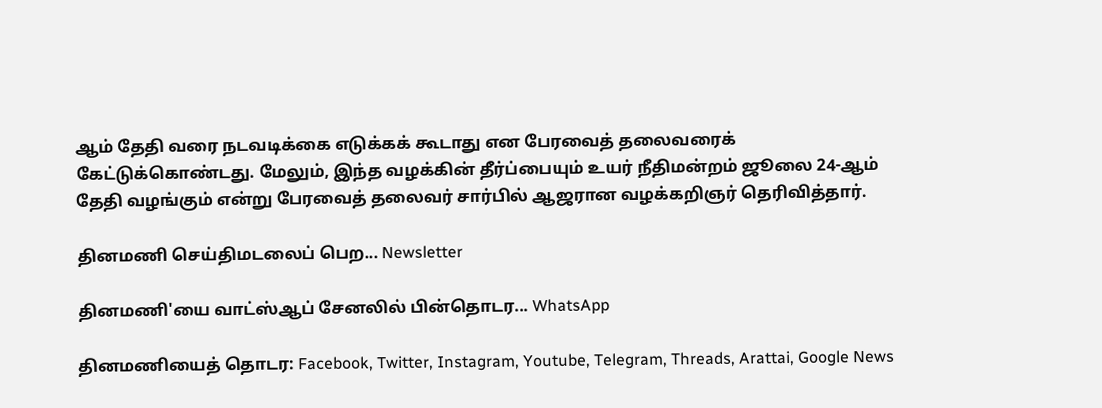ஆம் தேதி வரை நடவடிக்கை எடுக்கக் கூடாது என பேரவைத் தலைவரைக் கேட்டுக்கொண்டது. மேலும், இந்த வழக்கின் தீர்ப்பையும் உயர் நீதிமன்றம் ஜூலை 24-ஆம் தேதி வழங்கும் என்று பேரவைத் தலைவர் சார்பில் ஆஜரான வழக்கறிஞர் தெரிவித்தார்.

தினமணி செய்திமடலைப் பெற... Newsletter

தினமணி'யை வாட்ஸ்ஆப் சேனலில் பின்தொடர... WhatsApp

தினமணியைத் தொடர: Facebook, Twitter, Instagram, Youtube, Telegram, Threads, Arattai, Google News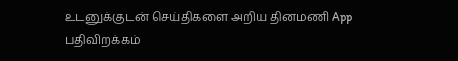உடனுக்குடன் செய்திகளை அறிய தினமணி App பதிவிறக்கம்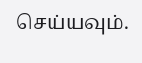செய்யவும்.